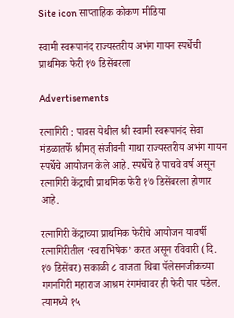Site icon साप्ताहिक कोकण मीडिया

स्वामी स्वरूपानंद राज्यस्तरीय अभंग गायन स्पर्धेची प्राथमिक फेरी १७ डिसेंबरला

Advertisements

रत्नागिरी : पावस येथील श्री स्वामी स्वरूपानंद सेवा मंडळातर्फे श्रीमत् संजीवनी गाथा राज्यस्तरीय अभंग गायन स्पर्धेचे आयोजन केले आहे. स्पर्धेचे हे पाचवे वर्ष असून रत्नागिरी केंद्राची प्राथमिक फेरी १७ डिसेंबरला होणार आहे.

रत्नागिरी केंद्राच्या प्राथमिक फेरीचे आयोजन यावर्षी रत्नागिरीतील ‘स्वराभिषेक’ करत असून रविवारी (दि. १७ डिसेंबर) सकाळी ८ वाजता थिबा पॅलेसनजीकच्या गगनगिरी महाराज आश्रम रंगमंचावर ही फेरी पार पडेल. त्यामध्ये १५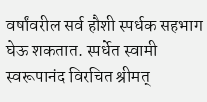वर्षांवरील सर्व हौशी स्पर्धक सहभाग घेऊ शकतात. स्पर्धेत स्वामी स्वरूपानंद विरचित श्रीमत्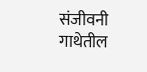संजीवनी गाथेतील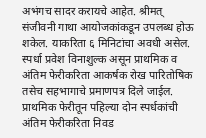अभंगच सादर करायचे आहेत. श्रीमत् संजीवनी गाथा आयोजकांकडून उपलब्ध होऊ शकेल. याकरिता ६ मिनिटांचा अवधी असेल. स्पर्धा प्रवेश विनाशुल्क असून प्राथमिक व अंतिम फेरीकरिता आकर्षक रोख पारितोषिक तसेच सहभागाचे प्रमाणपत्र दिले जाईल. प्राथमिक फेरीतून पहिल्या दोन स्पर्धकांची अंतिम फेरीकरिता निवड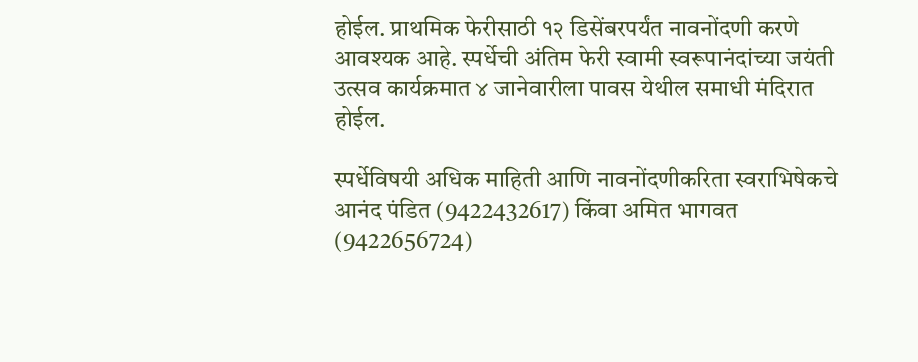होईल. प्राथमिक फेरीसाठी १२ डिसेंबरपर्यंत नावनोंदणी करणे आवश्यक आहे. स्पर्धेची अंतिम फेरी स्वामी स्वरूपानंदांच्या जयंती उत्सव कार्यक्रमात ४ जानेवारीला पावस येथील समाधी मंदिरात होईल.

स्पर्धेविषयी अधिक माहिती आणि नावनोंदणीकरिता स्वराभिषेकचे आनंद पंडित (9422432617) किंवा अमित भागवत (9422656724)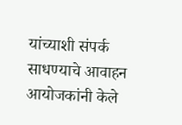यांच्याशी संपर्क साधण्याचे आवाहन आयोजकांनी केले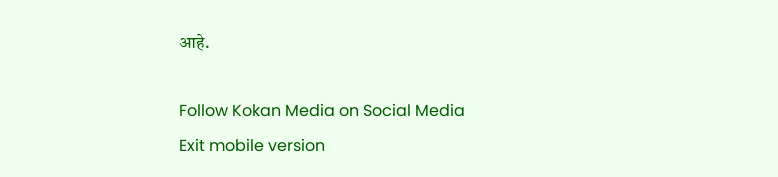आहे.

Follow Kokan Media on Social Media
Exit mobile version